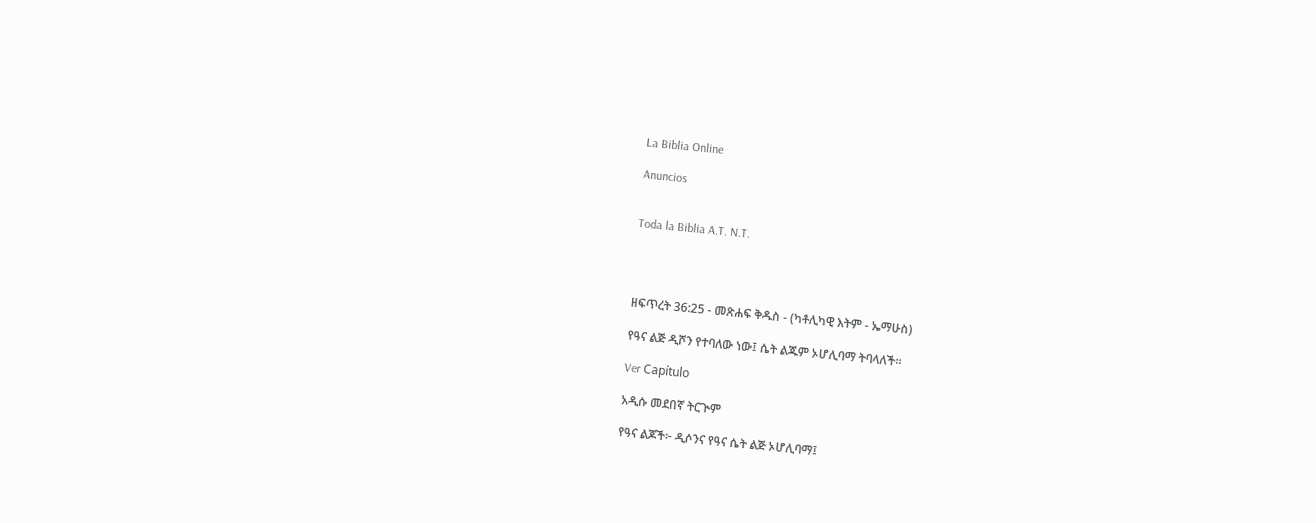La Biblia Online

Anuncios


Toda la Biblia A.T. N.T.




ዘፍጥረት 36:25 - መጽሐፍ ቅዱስ - (ካቶሊካዊ እትም - ኤማሁስ)

የዓና ልጅ ዲሾን የተባለው ነው፤ ሴት ልጁም ኦሆሊባማ ትባላለች።

Ver Capítulo

አዲሱ መደበኛ ትርጒም

የዓና ልጆች፦ ዲሶንና የዓና ሴት ልጅ ኦሆሊባማ፤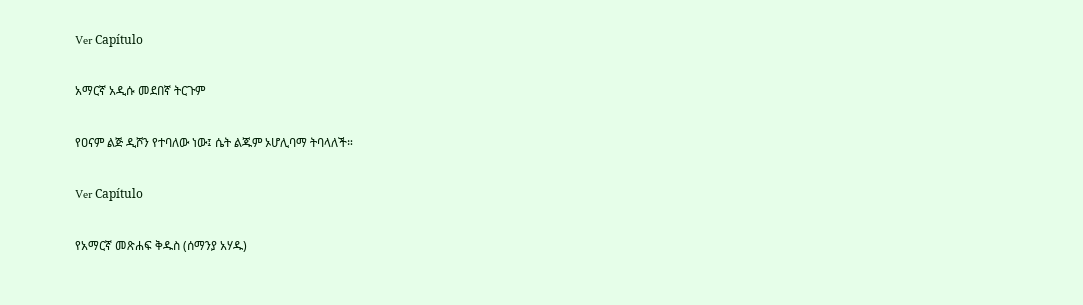Ver Capítulo

አማርኛ አዲሱ መደበኛ ትርጉም

የዐናም ልጅ ዲሾን የተባለው ነው፤ ሴት ልጁም ኦሆሊባማ ትባላለች።

Ver Capítulo

የአማርኛ መጽሐፍ ቅዱስ (ሰማንያ አሃዱ)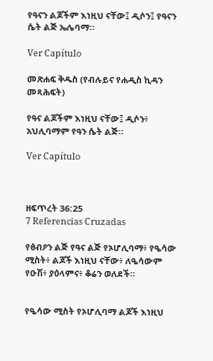የዓናን ልጆችም እነዚህ ናቸው፤ ዲሶን፤ የዓናን ሴት ልጅ ኤሌባማ።

Ver Capítulo

መጽሐፍ ቅዱስ (የብሉይና የሐዲስ ኪዳን መጻሕፍት)

የዓና ልጆችም እነዚህ ናቸው፤ ዲሶን፥ አህሊባማም የዓን ሴት ልጅ።

Ver Capítulo



ዘፍጥረት 36:25
7 Referencias Cruzadas

የፅብዖን ልጅ የዓና ልጅ የኦሆሊባማ፥ የዔሳው ሚስት፥ ልጆች እነዚህ ናቸው፥ ለዔሳውም የዑሽ፥ ያዕላምና፥ ቆሬን ወለደች።


የዔሳው ሚስት የኦሆሊባማ ልጆች እነዚህ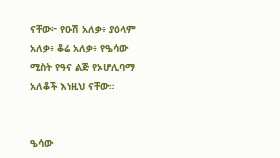ናቸው፦ የዑሽ አለቃ፥ ያዕላም አለቃ፥ ቆሬ አለቃ፥ የዔሳው ሚስት የዓና ልጅ የኦሆሊባማ አለቆች እነዚህ ናቸው።


ዔሳው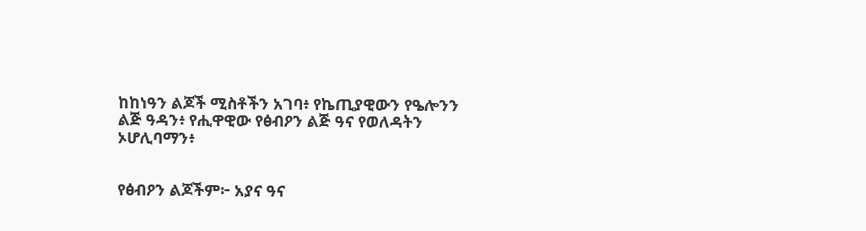ከከነዓን ልጆች ሚስቶችን አገባ፥ የኬጢያዊውን የዔሎንን ልጅ ዓዳን፥ የሒዋዊው የፅብዖን ልጅ ዓና የወለዳትን ኦሆሊባማን፥


የፅብዖን ልጆችም፦ አያና ዓና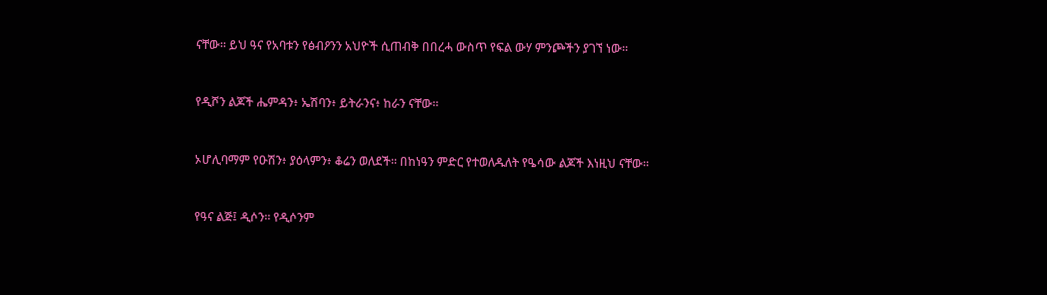ናቸው። ይህ ዓና የአባቱን የፅብዖንን አህዮች ሲጠብቅ በበረሓ ውስጥ የፍል ውሃ ምንጮችን ያገኘ ነው።


የዲሾን ልጆች ሔምዳን፥ ኤሽባን፥ ይትራንና፥ ከራን ናቸው።


ኦሆሊባማም የዑሽን፥ ያዕላምን፥ ቆሬን ወለደች። በከነዓን ምድር የተወለዱለት የዔሳው ልጆች እነዚህ ናቸው።


የዓና ልጅ፤ ዲሶን። የዲሶንም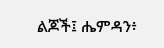ልጆች፤ ሔምዳን፥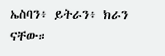ኤስባን፥ ይትራን፥ ክራን ናቸው።